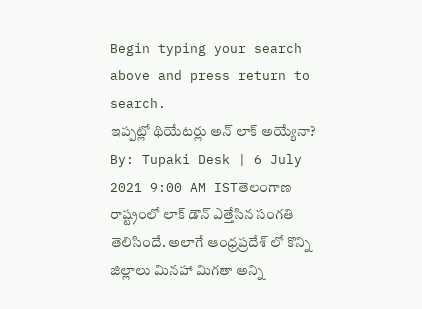Begin typing your search above and press return to search.
ఇప్పట్లో థియేటర్లు అన్ లాక్ అయ్యేనా?
By: Tupaki Desk | 6 July 2021 9:00 AM ISTతెలంగాణ రాష్ట్రంలో లాక్ డౌన్ ఎత్తేసిన సంగతి తెలిసిందే. అలాగే ఆంధ్రప్రదేశ్ లో కొన్ని జిల్లాలు మినహా మిగతా అన్ని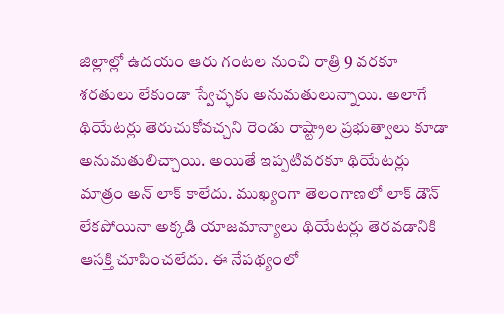జిల్లాల్లో ఉదయం ఆరు గంటల నుంచి రాత్రి 9 వరకూ శరతులు లేకుండా స్వేచ్ఛకు అనుమతులున్నాయి. అలాగే థియేటర్లు తెరుచుకోవచ్చని రెండు రాష్ట్రాల ప్రభుత్వాలు కూడా అనుమతులిచ్చాయి. అయితే ఇప్పటివరకూ థియేటర్లు మాత్రం అన్ లాక్ కాలేదు. ముఖ్యంగా తెలంగాణలో లాక్ డౌన్ లేకపోయినా అక్కడి యాజమాన్యాలు థియేటర్లు తెరవడానికి ఆసక్తి చూపించలేదు. ఈ నేపథ్యంలో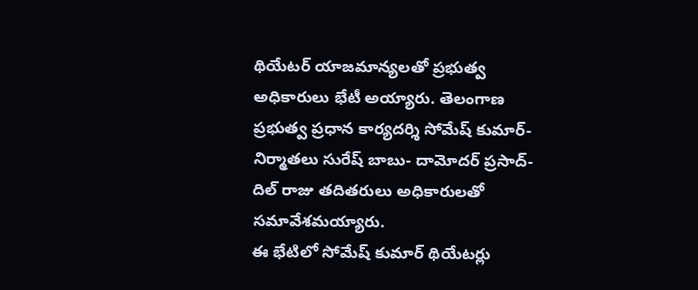థియేటర్ యాజమాన్యలతో ప్రభుత్వ అధికారులు భేటీ అయ్యారు. తెలంగాణ ప్రభుత్వ ప్రధాన కార్యదర్శి సోమేష్ కుమార్- నిర్మాతలు సురేష్ బాబు- దామోదర్ ప్రసాద్- దిల్ రాజు తదితరులు అధికారులతో సమావేశమయ్యారు.
ఈ భేటిలో సోమేష్ కుమార్ థియేటర్లు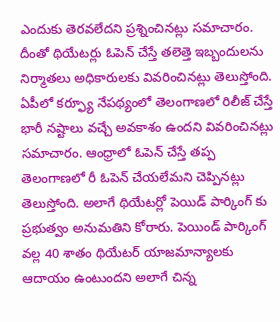ఎందుకు తెరవలేదని ప్రశ్నించినట్లు సమాచారం. దీంతో థియేటర్లు ఓపెన్ చేస్తే తలెత్తె ఇబ్బందులను నిర్మాతలు అధికారులకు వివరించినట్లు తెలుస్తోంది. ఏపీలో కర్ఫ్యూ నేపథ్యంలో తెలంగాణలో రిలీజ్ చేస్తే భారీ నష్టాలు వచ్చే అవకాశం ఉందని వివరించినట్లు సమాచారం. ఆంధ్రాలో ఓపెన్ చేస్తే తప్ప తెలంగాణలో రీ ఓపెన్ చేయలేమని చెప్పినట్లు తెలుస్తోంది. అలాగే థియేటర్లో పెయిడ్ పార్కింగ్ కు ప్రభుత్వం అనుమతిని కోరారు. పెయిండ్ పార్కింగ్ వల్ల 40 శాతం థియేటర్ యాజమాన్యాలకు ఆదాయం ఉంటుందని అలాగే చిన్న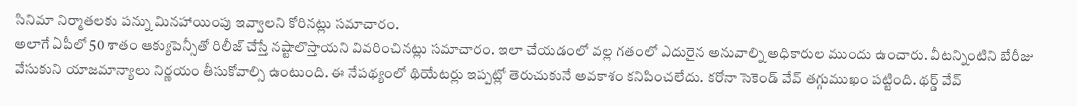సినిమా నిర్మాతలకు పన్ను మినహాయింపు ఇవ్వాలని కోరినట్లు సమాచారం.
అలాగే ఏపీలో 50 శాతం ఆక్యుపెన్సీతో రిలీజ్ చేస్తే నష్టాలొస్తాయని వివరించినట్లు సమాచారం. ఇలా చేయడంలో వల్ల గతంలో ఎదురైన అనువాల్ని అధికారుల ముందు ఉంచారు. వీటన్నింటిని బేరీజు వేసుకుని యాజమాన్యాలు నిర్ణయం తీసుకోవాల్సి ఉంటుంది. ఈ నేపథ్యంలో థియేటర్లు ఇప్పట్లో తెరుచుకునే అవకాశం కనిపించలేదు. కరోనా సెకెండ్ వేవ్ తగ్గుముఖం పట్టింది. థర్డ్ వేవ్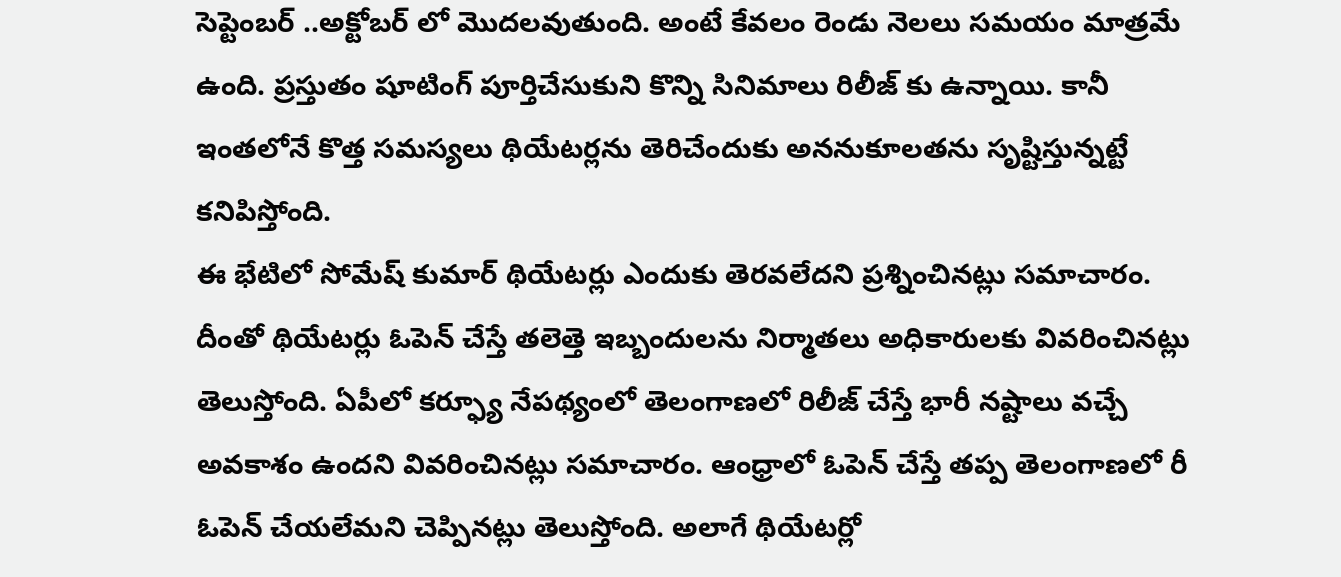సెప్టెంబర్ ..అక్టోబర్ లో మొదలవుతుంది. అంటే కేవలం రెండు నెలలు సమయం మాత్రమే ఉంది. ప్రస్తుతం షూటింగ్ పూర్తిచేసుకుని కొన్ని సినిమాలు రిలీజ్ కు ఉన్నాయి. కానీ ఇంతలోనే కొత్త సమస్యలు థియేటర్లను తెరిచేందుకు అననుకూలతను సృష్టిస్తున్నట్టే కనిపిస్తోంది.
ఈ భేటిలో సోమేష్ కుమార్ థియేటర్లు ఎందుకు తెరవలేదని ప్రశ్నించినట్లు సమాచారం. దీంతో థియేటర్లు ఓపెన్ చేస్తే తలెత్తె ఇబ్బందులను నిర్మాతలు అధికారులకు వివరించినట్లు తెలుస్తోంది. ఏపీలో కర్ఫ్యూ నేపథ్యంలో తెలంగాణలో రిలీజ్ చేస్తే భారీ నష్టాలు వచ్చే అవకాశం ఉందని వివరించినట్లు సమాచారం. ఆంధ్రాలో ఓపెన్ చేస్తే తప్ప తెలంగాణలో రీ ఓపెన్ చేయలేమని చెప్పినట్లు తెలుస్తోంది. అలాగే థియేటర్లో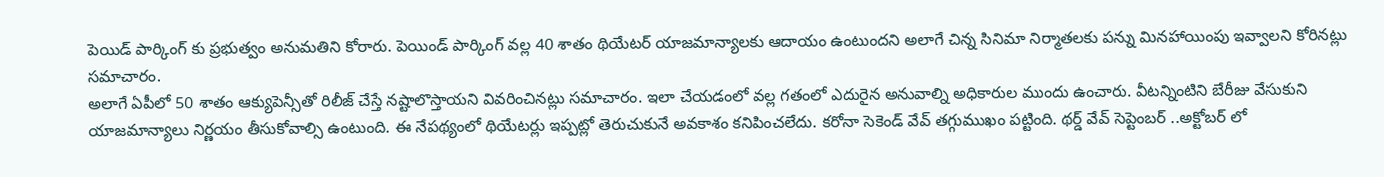పెయిడ్ పార్కింగ్ కు ప్రభుత్వం అనుమతిని కోరారు. పెయిండ్ పార్కింగ్ వల్ల 40 శాతం థియేటర్ యాజమాన్యాలకు ఆదాయం ఉంటుందని అలాగే చిన్న సినిమా నిర్మాతలకు పన్ను మినహాయింపు ఇవ్వాలని కోరినట్లు సమాచారం.
అలాగే ఏపీలో 50 శాతం ఆక్యుపెన్సీతో రిలీజ్ చేస్తే నష్టాలొస్తాయని వివరించినట్లు సమాచారం. ఇలా చేయడంలో వల్ల గతంలో ఎదురైన అనువాల్ని అధికారుల ముందు ఉంచారు. వీటన్నింటిని బేరీజు వేసుకుని యాజమాన్యాలు నిర్ణయం తీసుకోవాల్సి ఉంటుంది. ఈ నేపథ్యంలో థియేటర్లు ఇప్పట్లో తెరుచుకునే అవకాశం కనిపించలేదు. కరోనా సెకెండ్ వేవ్ తగ్గుముఖం పట్టింది. థర్డ్ వేవ్ సెప్టెంబర్ ..అక్టోబర్ లో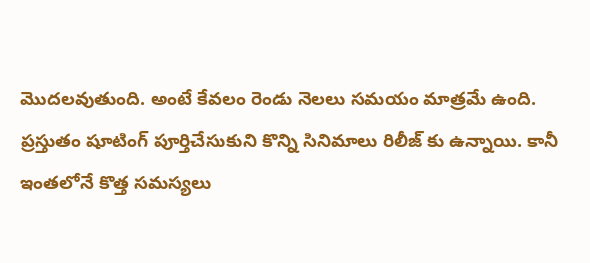మొదలవుతుంది. అంటే కేవలం రెండు నెలలు సమయం మాత్రమే ఉంది. ప్రస్తుతం షూటింగ్ పూర్తిచేసుకుని కొన్ని సినిమాలు రిలీజ్ కు ఉన్నాయి. కానీ ఇంతలోనే కొత్త సమస్యలు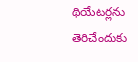థియేటర్లను తెరిచేందుకు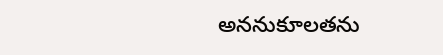అననుకూలతను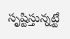సృష్టిస్తున్నట్టే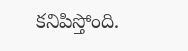కనిపిస్తోంది.